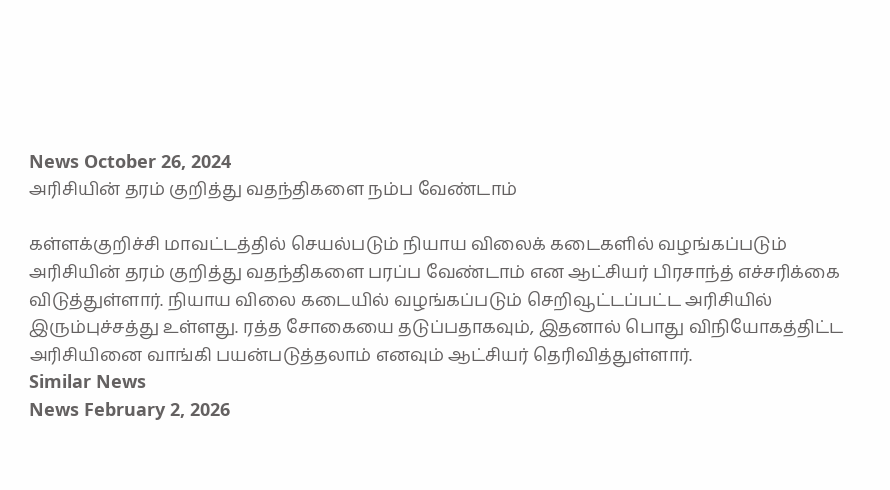News October 26, 2024
அரிசியின் தரம் குறித்து வதந்திகளை நம்ப வேண்டாம்

கள்ளக்குறிச்சி மாவட்டத்தில் செயல்படும் நியாய விலைக் கடைகளில் வழங்கப்படும் அரிசியின் தரம் குறித்து வதந்திகளை பரப்ப வேண்டாம் என ஆட்சியர் பிரசாந்த் எச்சரிக்கை விடுத்துள்ளார். நியாய விலை கடையில் வழங்கப்படும் செறிவூட்டப்பட்ட அரிசியில் இரும்புச்சத்து உள்ளது. ரத்த சோகையை தடுப்பதாகவும், இதனால் பொது விநியோகத்திட்ட அரிசியினை வாங்கி பயன்படுத்தலாம் எனவும் ஆட்சியர் தெரிவித்துள்ளார்.
Similar News
News February 2, 2026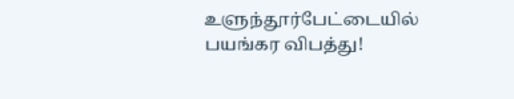உளுந்தூர்பேட்டையில் பயங்கர விபத்து!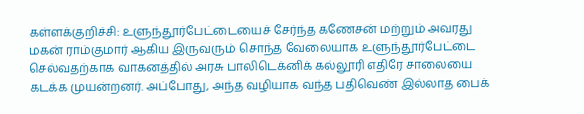கள்ளக்குறிச்சி: உளுந்தூர்பேட்டையைச் சேர்ந்த கணேசன் மற்றும் அவரது மகன் ராம்குமார் ஆகிய இருவரும் சொந்த வேலையாக உளுந்தூர்பேட்டை செல்வதற்காக வாகனத்தில் அரசு பாலிடெக்னிக் கல்லூரி எதிரே சாலையை கடக்க முயன்றனர். அப்போது, அந்த வழியாக வந்த பதிவெண் இல்லாத பைக்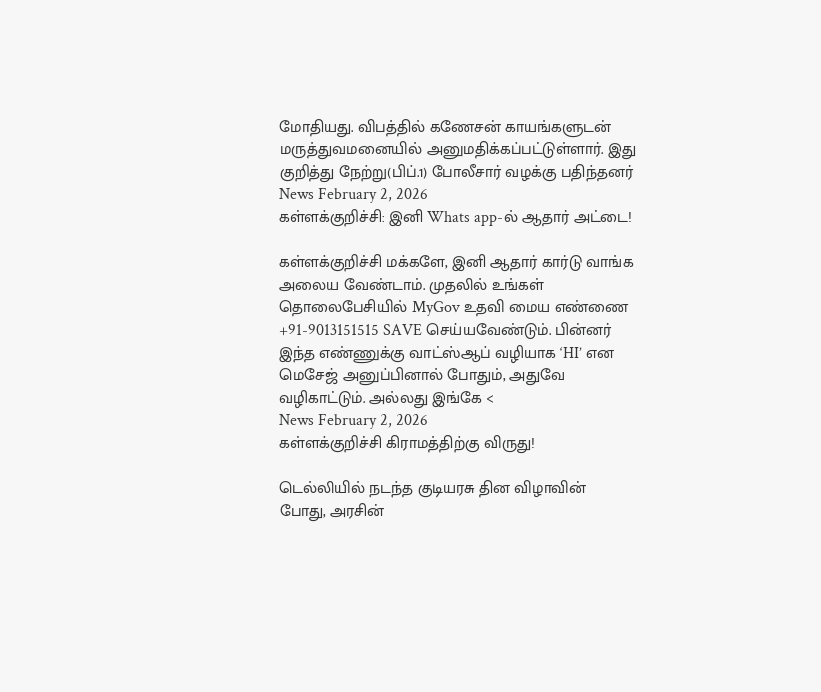மோதியது. விபத்தில் கணேசன் காயங்களுடன் மருத்துவமனையில் அனுமதிக்கப்பட்டுள்ளார். இது குறித்து நேற்று(பிப்.1) போலீசார் வழக்கு பதிந்தனர்
News February 2, 2026
கள்ளக்குறிச்சி: இனி Whats app-ல் ஆதார் அட்டை!

கள்ளக்குறிச்சி மக்களே, இனி ஆதார் கார்டு வாங்க அலைய வேண்டாம். முதலில் உங்கள் தொலைபேசியில் MyGov உதவி மைய எண்ணை +91-9013151515 SAVE செய்யவேண்டும். பின்னர் இந்த எண்ணுக்கு வாட்ஸ்ஆப் வழியாக ‘HI’ என மெசேஜ் அனுப்பினால் போதும், அதுவே வழிகாட்டும். அல்லது இங்கே <
News February 2, 2026
கள்ளக்குறிச்சி கிராமத்திற்கு விருது!

டெல்லியில் நடந்த குடியரசு தின விழாவின் போது, அரசின்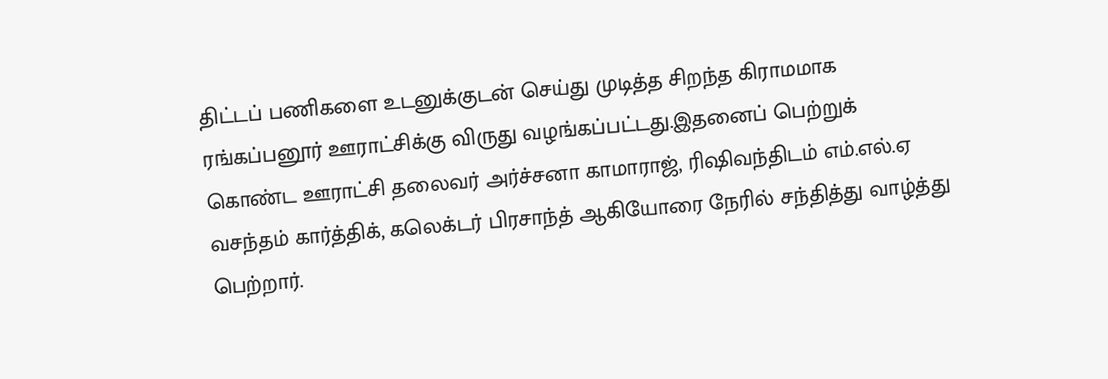திட்டப் பணிகளை உடனுக்குடன் செய்து முடித்த சிறந்த கிராமமாக ரங்கப்பனூர் ஊராட்சிக்கு விருது வழங்கப்பட்டது.இதனைப் பெற்றுக் கொண்ட ஊராட்சி தலைவர் அர்ச்சனா காமாராஜ், ரிஷிவந்திடம் எம்.எல்.ஏ வசந்தம் கார்த்திக், கலெக்டர் பிரசாந்த் ஆகியோரை நேரில் சந்தித்து வாழ்த்து பெற்றார்.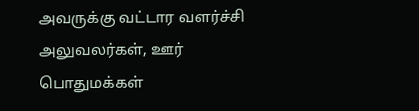அவருக்கு வட்டார வளர்ச்சி அலுவலர்கள், ஊர் பொதுமக்கள்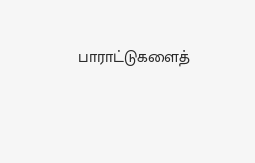பாராட்டுகளைத்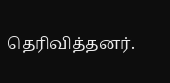தெரிவித்தனர்.